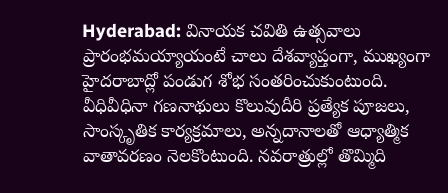Hyderabad: వినాయక చవితి ఉత్సవాలు ప్రారంభమయ్యాయంటే చాలు దేశవ్యాప్తంగా, ముఖ్యంగా హైదరాబాద్లో పండుగ శోభ సంతరించుకుంటుంది. వీధివీధినా గణనాథులు కొలువుదీరి ప్రత్యేక పూజలు, సాంస్కృతిక కార్యక్రమాలు, అన్నదానాలతో ఆధ్యాత్మిక వాతావరణం నెలకొంటుంది. నవరాత్రుల్లో తొమ్మిది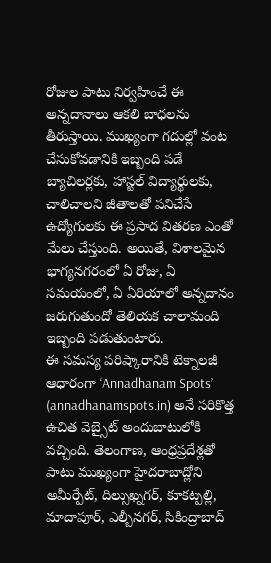రోజుల పాటు నిర్వహించే ఈ అన్నదానాలు ఆకలి బాధలను తీరుస్తాయి. ముఖ్యంగా గదుల్లో వంట చేసుకోవడానికి ఇబ్బంది పడే బ్యాచిలర్లకు, హాస్టల్ విద్యార్థులకు, చాలిచాలని జీతాలతో పనిచేసే ఉద్యోగులకు ఈ ప్రసాద వితరణ ఎంతో మేలు చేస్తుంది. అయితే, విశాలమైన భాగ్యనగరంలో ఏ రోజు, ఏ సమయంలో, ఏ ఏరియాలో అన్నదానం జరుగుతుందో తెలియక చాలామంది ఇబ్బంది పడుతుంటారు.
ఈ సమస్య పరిష్కారానికి టెక్నాలజీ ఆధారంగా ‘Annadhanam Spots’ (annadhanamspots.in) అనే సరికొత్త ఉచిత వెబ్సైట్ అందుబాటులోకి వచ్చింది. తెలంగాణ, ఆంధ్రప్రదేశ్లతో పాటు ముఖ్యంగా హైదరాబాద్లోని అమీర్పేట్, దిల్సుఖ్నగర్, కూకట్పల్లి, మాదాపూర్, ఎల్బీనగర్, సికింద్రాబాద్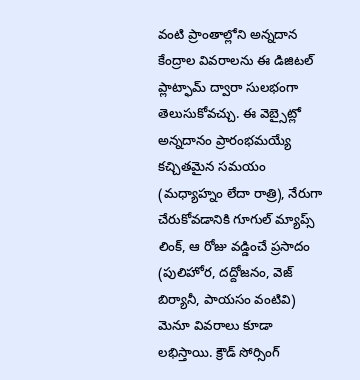వంటి ప్రాంతాల్లోని అన్నదాన కేంద్రాల వివరాలను ఈ డిజిటల్ ప్లాట్ఫామ్ ద్వారా సులభంగా తెలుసుకోవచ్చు. ఈ వెబ్సైట్లో అన్నదానం ప్రారంభమయ్యే కచ్చితమైన సమయం (మధ్యాహ్నం లేదా రాత్రి), నేరుగా చేరుకోవడానికి గూగుల్ మ్యాప్స్ లింక్, ఆ రోజు వడ్డించే ప్రసాదం (పులిహోర, దద్దోజనం, వెజ్ బిర్యానీ, పాయసం వంటివి) మెనూ వివరాలు కూడా లభిస్తాయి. క్రౌడ్ సోర్సింగ్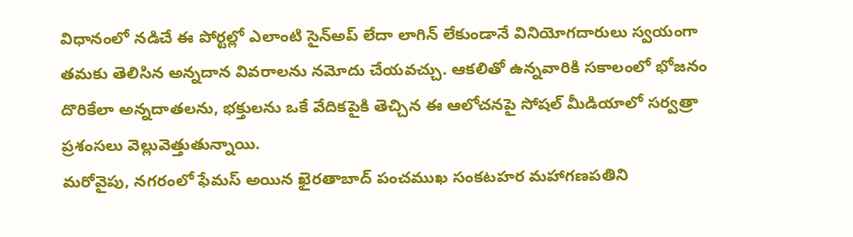విధానంలో నడిచే ఈ పోర్టల్లో ఎలాంటి సైన్అప్ లేదా లాగిన్ లేకుండానే వినియోగదారులు స్వయంగా తమకు తెలిసిన అన్నదాన వివరాలను నమోదు చేయవచ్చు. ఆకలితో ఉన్నవారికి సకాలంలో భోజనం దొరికేలా అన్నదాతలను, భక్తులను ఒకే వేదికపైకి తెచ్చిన ఈ ఆలోచనపై సోషల్ మీడియాలో సర్వత్రా ప్రశంసలు వెల్లువెత్తుతున్నాయి.
మరోవైపు, నగరంలో ఫేమస్ అయిన ఖైరతాబాద్ పంచముఖ సంకటహర మహాగణపతిని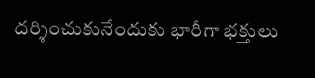దర్శించుకునేందుకు భారీగా భక్తులు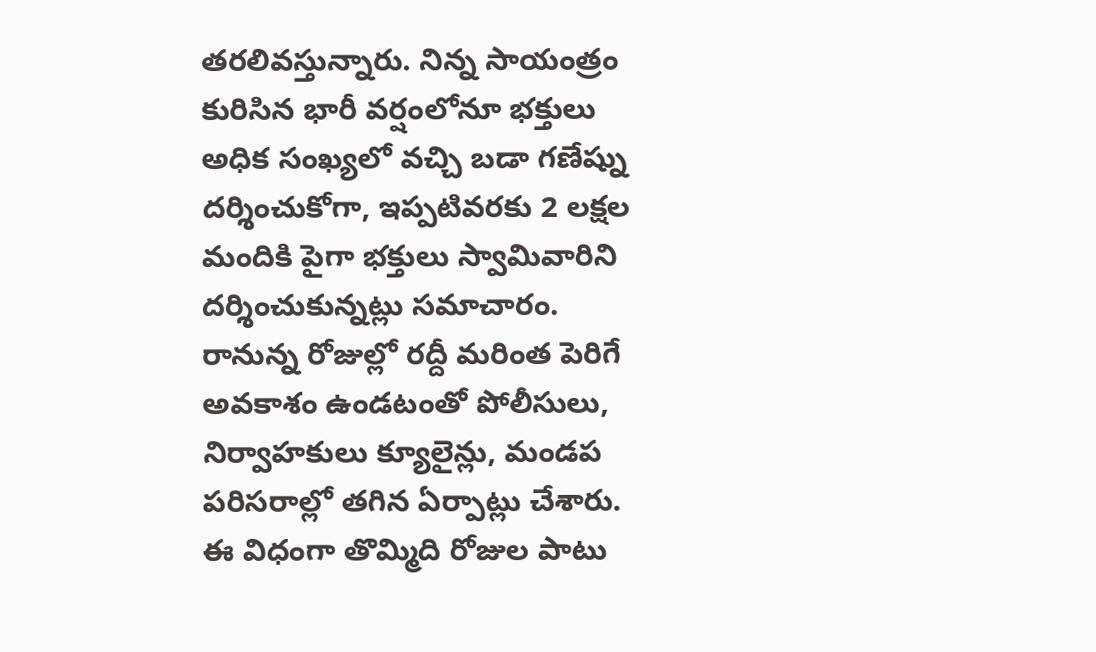తరలివస్తున్నారు. నిన్న సాయంత్రం కురిసిన భారీ వర్షంలోనూ భక్తులు అధిక సంఖ్యలో వచ్చి బడా గణేష్ను దర్శించుకోగా, ఇప్పటివరకు 2 లక్షల మందికి పైగా భక్తులు స్వామివారిని దర్శించుకున్నట్లు సమాచారం. రానున్న రోజుల్లో రద్దీ మరింత పెరిగే అవకాశం ఉండటంతో పోలీసులు, నిర్వాహకులు క్యూలైన్లు, మండప పరిసరాల్లో తగిన ఏర్పాట్లు చేశారు. ఈ విధంగా తొమ్మిది రోజుల పాటు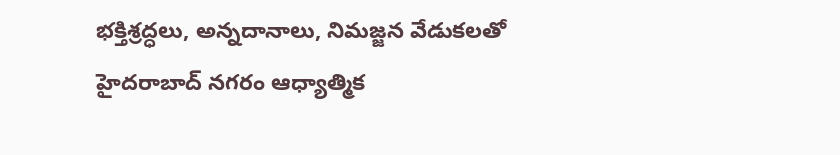భక్తిశ్రద్ధలు, అన్నదానాలు, నిమజ్జన వేడుకలతో హైదరాబాద్ నగరం ఆధ్యాత్మిక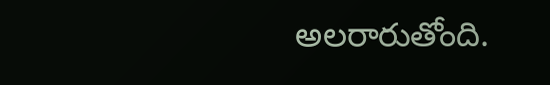అలరారుతోంది.